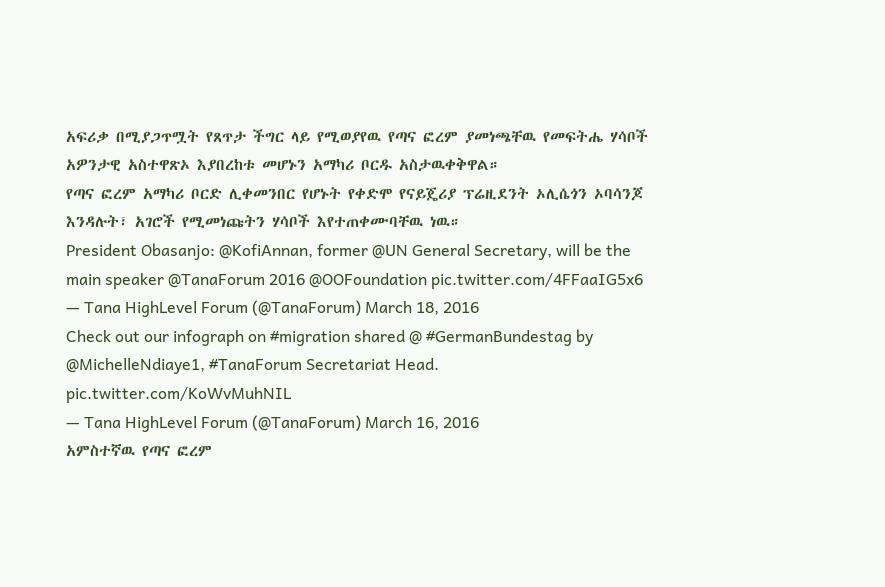አፍሪቃ በሚያጋጥሟት የጸጥታ ችግር ላይ የሚወያየዉ የጣና ፎረም ያመነጫቸዉ የመፍትሔ ሃሳቦች አዎንታዊ አስተዋጽኦ እያበረከቱ መሆኑን አማካሪ ቦርዱ አስታዉቀቅዋል።
የጣና ፎረም አማካሪ ቦርድ ሊቀመንበር የሆኑት የቀድሞ የናይጄሪያ ፕሬዚደንት ኦሊሴጎን ኦባሳንጆ እንዳሉት፣ አገሮች የሚመነጩትን ሃሳቦች እየተጠቀሙባቸዉ ነዉ።
President Obasanjo: @KofiAnnan, former @UN General Secretary, will be the main speaker @TanaForum 2016 @OOFoundation pic.twitter.com/4FFaaIG5x6
— Tana HighLevel Forum (@TanaForum) March 18, 2016
Check out our infograph on #migration shared @ #GermanBundestag by @MichelleNdiaye1, #TanaForum Secretariat Head. pic.twitter.com/KoWvMuhNIL
— Tana HighLevel Forum (@TanaForum) March 16, 2016
አምስተኛዉ የጣና ፎረም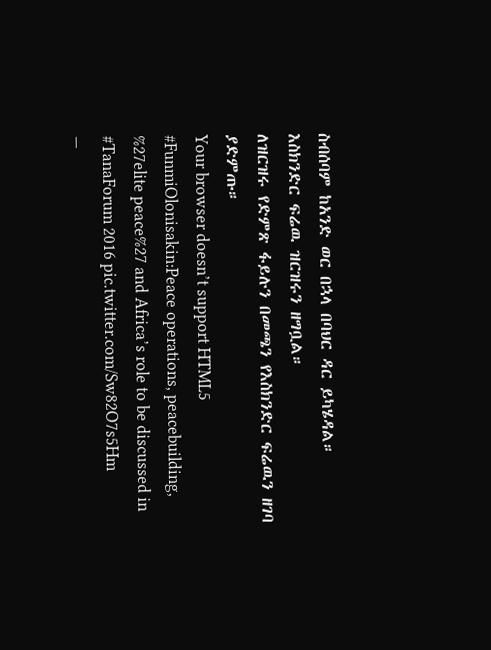ስብሰባም ከአንድ ወር በኋላ በባህር ዳር ይካሄዳል።
እስክንድር ፍሬዉ ዝርዝሩን ዘግቧል።
ለዝርዝሩ የድምጽ ፋይሉን በመጫን የእስክንድር ፍሬዉን ዘገባ ያድምጡ።
Your browser doesn’t support HTML5
#FunmiOlonisakin:Peace operations, peacebuilding, %27elite peace%27 and Africa’s role to be discussed in #TanaForum 2016 pic.twitter.com/Sw82O7s5Hm
—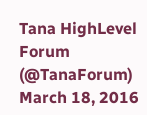Tana HighLevel Forum (@TanaForum) March 18, 2016